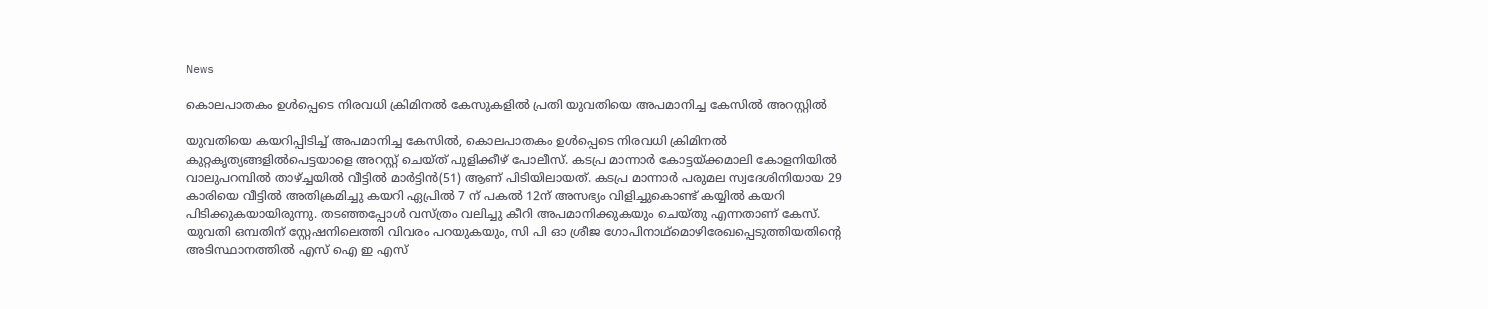News

കൊലപാതകം ഉൾപ്പെടെ നിരവധി ക്രിമിനൽ കേസുകളിൽ പ്രതി യുവതിയെ അപമാനിച്ച കേസിൽ അറസ്റ്റിൽ

യുവതിയെ കയറിപ്പിടിച്ച് അപമാനിച്ച കേസിൽ, കൊലപാതകം ഉൾപ്പെടെ നിരവധി ക്രിമിനൽ കുറ്റകൃത്യങ്ങളിൽപെട്ടയാളെ അറസ്റ്റ് ചെയ്ത് പുളിക്കീഴ് പോലീസ്. കടപ്ര മാന്നാർ കോട്ടയ്ക്കമാലി കോളനിയിൽ വാലുപറമ്പിൽ താഴ്ച്ചയിൽ വീട്ടിൽ മാർട്ടിൻ(51) ആണ് പിടിയിലായത്. കടപ്ര മാന്നാർ പരുമല സ്വദേശിനിയായ 29 കാരിയെ വീട്ടിൽ അതിക്രമിച്ചു കയറി ഏപ്രിൽ 7 ന് പകൽ 12ന് അസഭ്യം വിളിച്ചുകൊണ്ട് കയ്യിൽ കയറി പിടിക്കുകയായിരുന്നു. തടഞ്ഞപ്പോൾ വസ്ത്രം വലിച്ചു കീറി അപമാനിക്കുകയും ചെയ്തു എന്നതാണ് കേസ്.
യുവതി ഒമ്പതിന് സ്റ്റേഷനിലെത്തി വിവരം പറയുകയും, സി പി ഓ ശ്രീജ ഗോപിനാഥ്മൊഴിരേഖപ്പെടുത്തിയതിന്റെ അടിസ്ഥാനത്തിൽ എസ് ഐ ഇ എസ്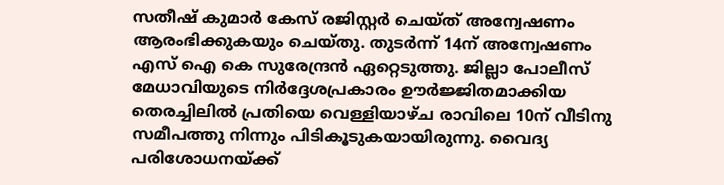സതീഷ് കുമാർ കേസ് രജിസ്റ്റർ ചെയ്ത് അന്വേഷണം ആരംഭിക്കുകയും ചെയ്തു. തുടർന്ന് 14ന് അന്വേഷണം എസ് ഐ കെ സുരേന്ദ്രൻ ഏറ്റെടുത്തു. ജില്ലാ പോലീസ് മേധാവിയുടെ നിർദ്ദേശപ്രകാരം ഊർജ്ജിതമാക്കിയ തെരച്ചിലിൽ പ്രതിയെ വെള്ളിയാഴ്ച രാവിലെ 10ന് വീടിനു സമീപത്തു നിന്നും പിടികൂടുകയായിരുന്നു. വൈദ്യ പരിശോധനയ്ക്ക്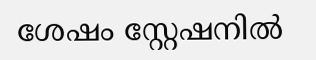ശേഷം സ്റ്റേഷനിൽ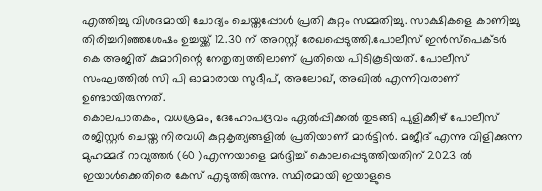എത്തിച്ചു വിശദമായി ചോദ്യം ചെയ്തപ്പോൾ പ്രതി കുറ്റം സമ്മതിച്ചു. സാക്ഷികളെ കാണിച്ചു തിരിച്ചറിഞ്ഞശേഷം ഉച്ചയ്ക്ക് 12.30 ന് അറസ്റ്റ് രേഖപ്പെടുത്തി.പോലീസ് ഇൻസ്‌പെക്ടർ കെ അജിത് കുമാറിന്റെ നേതൃത്വത്തിലാണ് പ്രതിയെ പിടികൂടിയത്. പോലീസ്‌ സംഘത്തിൽ സി പി ഓമാരായ സുദീപ്, അലോഖ്, അഖിൽ എന്നിവരാണ് ഉണ്ടായിരുന്നത്.
കൊലപാതകം, വധശ്രമം, ദേഹോപദ്രവം ഏൽപ്പിക്കൽ തുടങ്ങി പുളിക്കീഴ് പോലീസ് രജിസ്റ്റർ ചെയ്ത നിരവധി കുറ്റകൃത്യങ്ങളിൽ പ്രതിയാണ് മാർട്ടിൻ. മജീദ് എന്നു വിളിക്കുന്ന മുഹമ്മദ് റാവുത്തർ (60 )എന്നയാളെ മർദ്ദിച്ച് കൊലപ്പെടുത്തിയതിന് 2023 ൽ ഇയാൾക്കെതിരെ കേസ് എടുത്തിരുന്നു. സ്ഥിരമായി ഇയാളുടെ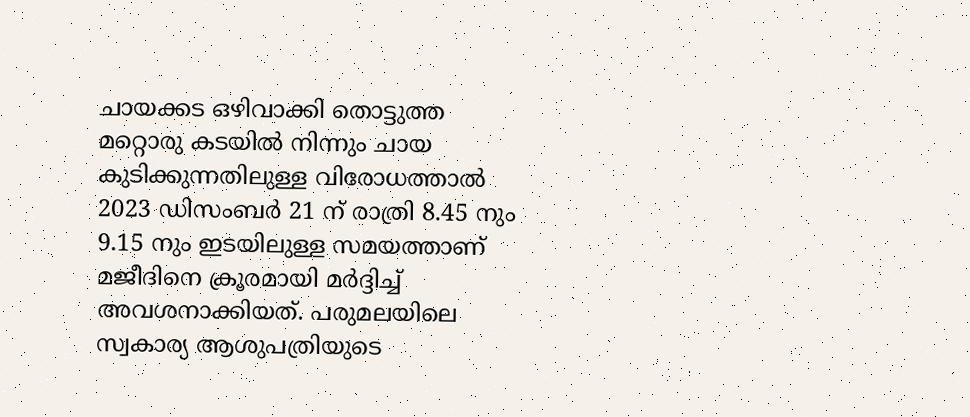ചായക്കട ഒഴിവാക്കി തൊട്ടുത്ത മറ്റൊരു കടയിൽ നിന്നും ചായ കുടിക്കുന്നതിലുള്ള വിരോധത്താൽ 2023 ഡിസംബർ 21 ന് രാത്രി 8.45 നും 9.15 നും ഇടയിലുള്ള സമയത്താണ് മജീദിനെ ക്രൂരമായി മർദ്ദിച്ച് അവശനാക്കിയത്. പരുമലയിലെ സ്വകാര്യ ആശുപത്രിയുടെ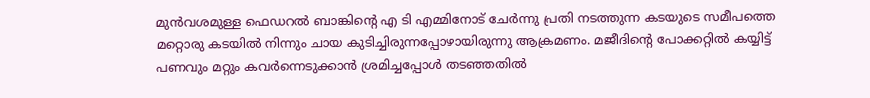മുൻവശമുള്ള ഫെഡറൽ ബാങ്കിന്റെ എ ടി എമ്മിനോട് ചേർന്നു പ്രതി നടത്തുന്ന കടയുടെ സമീപത്തെ മറ്റൊരു കടയിൽ നിന്നും ചായ കുടിച്ചിരുന്നപ്പോഴായിരുന്നു ആക്രമണം. മജീദിന്റെ പോക്കറ്റിൽ കയ്യിട്ട് പണവും മറ്റും കവർന്നെടുക്കാൻ ശ്രമിച്ചപ്പോൾ തടഞ്ഞതിൽ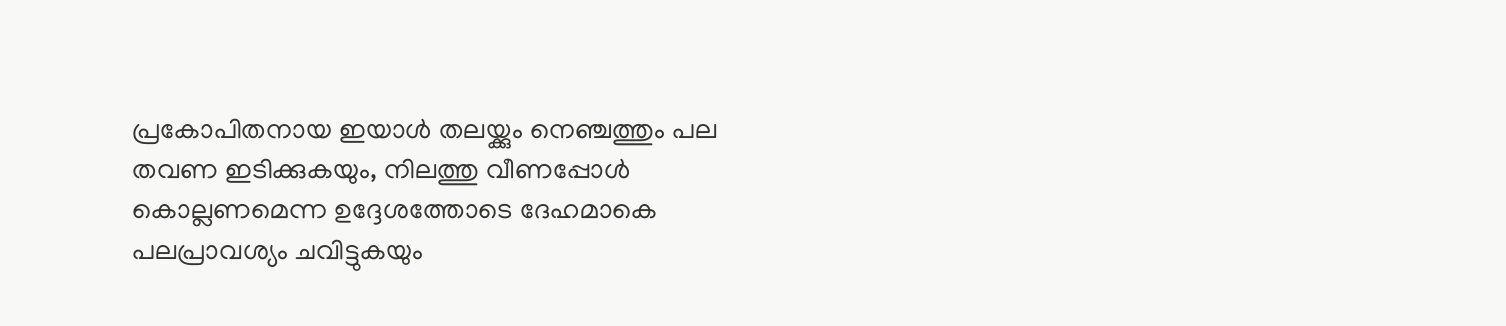പ്രകോപിതനായ ഇയാൾ തലയ്ക്കും നെഞ്ചത്തും പല തവണ ഇടിക്കുകയും, നിലത്തു വീണപ്പോൾ കൊല്ലണമെന്ന ഉദ്ദേശത്തോടെ ദേഹമാകെ പലപ്രാവശ്യം ചവിട്ടുകയും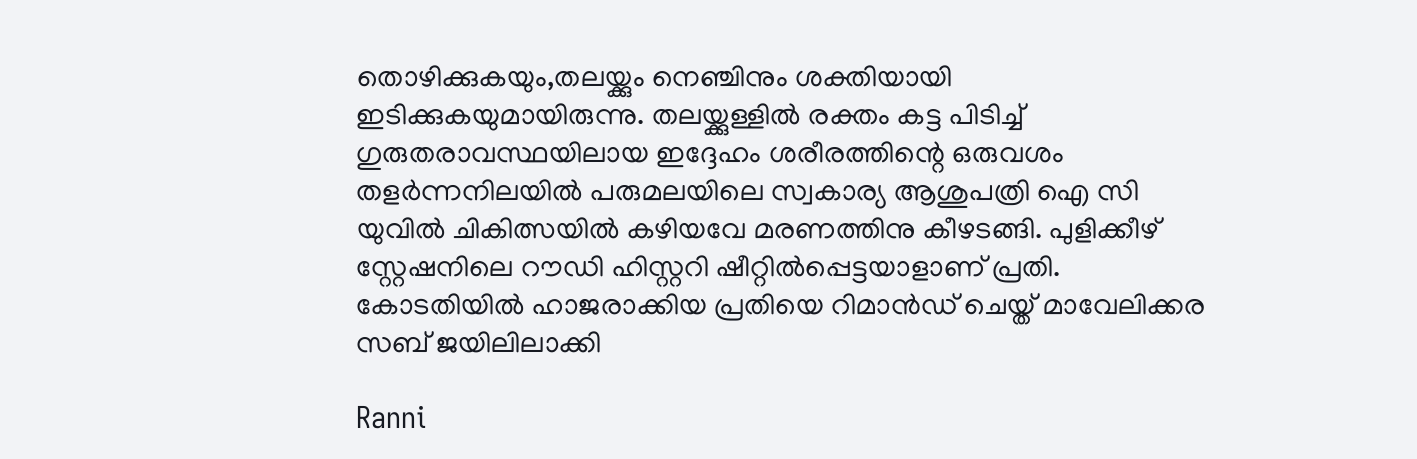തൊഴിക്കുകയും,തലയ്ക്കും നെഞ്ചിനും ശക്തിയായി ഇടിക്കുകയുമായിരുന്നു. തലയ്ക്കുള്ളിൽ രക്തം കട്ട പിടിച്ച് ഗുരുതരാവസ്ഥയിലായ ഇദ്ദേഹം ശരീരത്തിന്റെ ഒരുവശം തള‍ർന്നനിലയിൽ പരുമലയിലെ സ്വകാര്യ ആശുപത്രി ഐ സി യുവിൽ ചികിത്സയിൽ കഴിയവേ മരണത്തിനു കീഴടങ്ങി. പുളിക്കീഴ് സ്റ്റേഷനിലെ റൗഡി ഹിസ്റ്ററി ഷീറ്റിൽപ്പെട്ടയാളാണ് പ്രതി. കോടതിയിൽ ഹാജരാക്കിയ പ്രതിയെ റിമാൻഡ് ചെയ്ത് മാവേലിക്കര സബ് ജയിലിലാക്കി

Ranni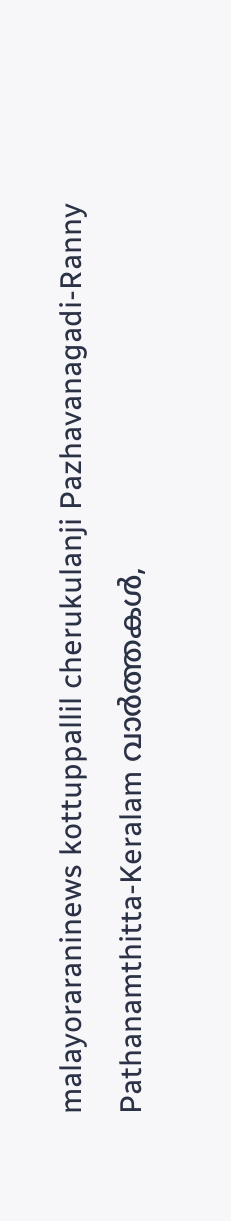malayoraraninews kottuppallil cherukulanji Pazhavanagadi-Ranny Pathanamthitta-Keralam വാർത്തകൾ,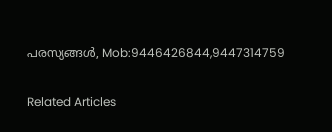പരസ്യങ്ങൾ, Mob:9446426844,9447314759

Related Articles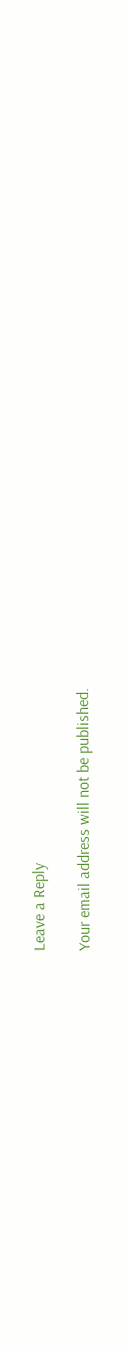Leave a Reply

Your email address will not be published.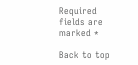Required fields are marked *

Back to top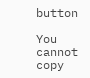button

You cannot copy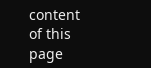content of this page